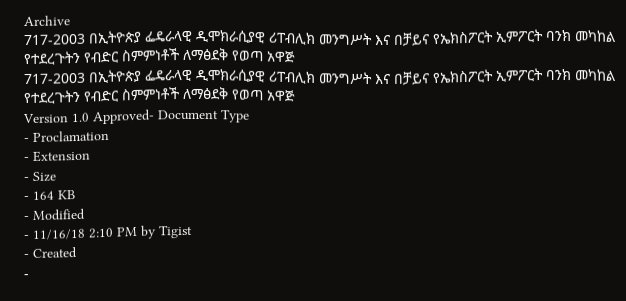Archive
717-2003 በኢትዮጵያ ፌዴራላዊ ዲሞክራሲያዊ ሪፐብሊክ መንግሥት እና በቻይና የኤክስፖርት ኢምፖርት ባንክ መካከል የተደረጉትን የብድር ስምምነቶች ለማፅደቅ የወጣ አዋጅ
717-2003 በኢትዮጵያ ፌዴራላዊ ዲሞክራሲያዊ ሪፐብሊክ መንግሥት እና በቻይና የኤክስፖርት ኢምፖርት ባንክ መካከል የተደረጉትን የብድር ስምምነቶች ለማፅደቅ የወጣ አዋጅ
Version 1.0 Approved- Document Type
- Proclamation
- Extension
- Size
- 164 KB
- Modified
- 11/16/18 2:10 PM by Tigist
- Created
-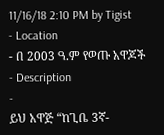11/16/18 2:10 PM by Tigist
- Location
- በ 2003 ዓ.ም የወጡ አዋጆች
- Description
-
ይህ አዋጅ “ከጊቤ 3ኛ-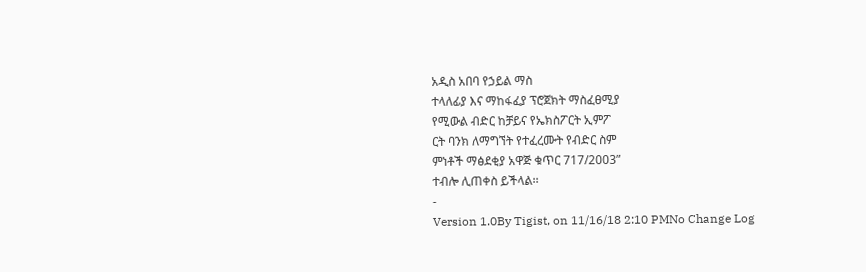አዲስ አበባ የኃይል ማስ
ተላለፊያ እና ማከፋፈያ ፕሮጀክት ማስፈፀሚያ
የሚውል ብድር ከቻይና የኤክስፖርት ኢምፖ
ርት ባንክ ለማግኘት የተፈረሙት የብድር ስም
ምነቶች ማፅደቂያ አዋጅ ቁጥር 717/2003”
ተብሎ ሊጠቀስ ይችላል፡፡
-
Version 1.0By Tigist, on 11/16/18 2:10 PMNo Change Log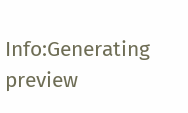Info:Generating preview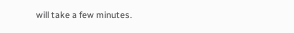will take a few minutes.